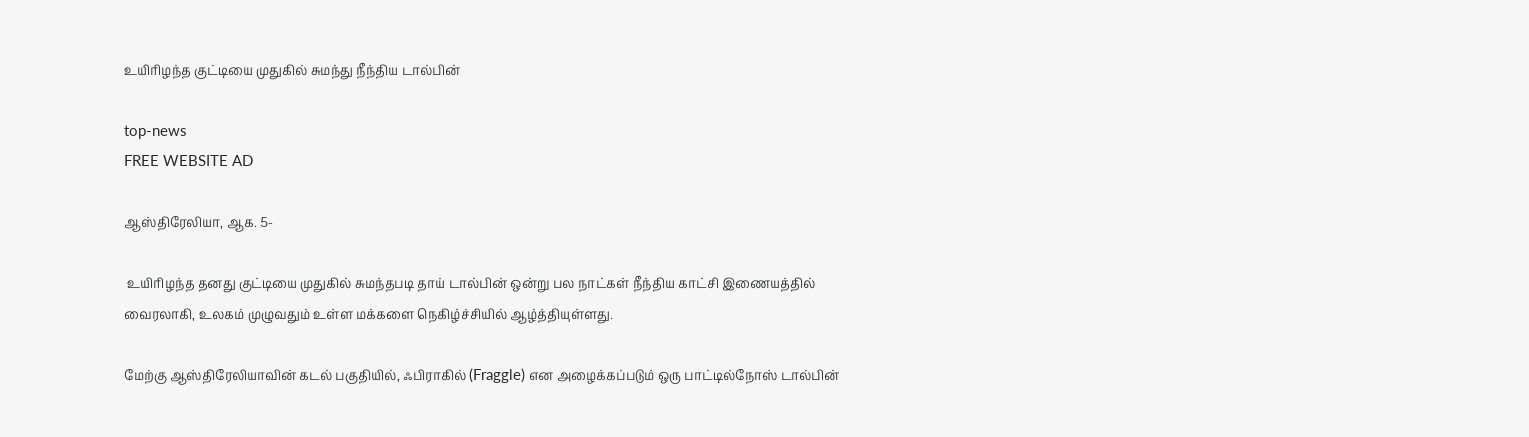உயிரிழந்த குட்டியை முதுகில் சுமந்து நீந்திய டால்பின்

top-news
FREE WEBSITE AD

ஆஸ்திரேலியா, ஆக. 5-

 உயிரிழந்த தனது குட்டியை முதுகில் சுமந்தபடி தாய் டால்பின் ஒன்று பல நாட்கள் நீந்திய காட்சி இணையத்தில் வைரலாகி, உலகம் முழுவதும் உள்ள மக்களை நெகிழ்ச்சியில் ஆழ்த்தியுள்ளது.

மேற்கு ஆஸ்திரேலியாவின் கடல் பகுதியில், ஃபிராகில் (Fraggle) என அழைக்கப்படும் ஒரு பாட்டில்நோஸ் டால்பின்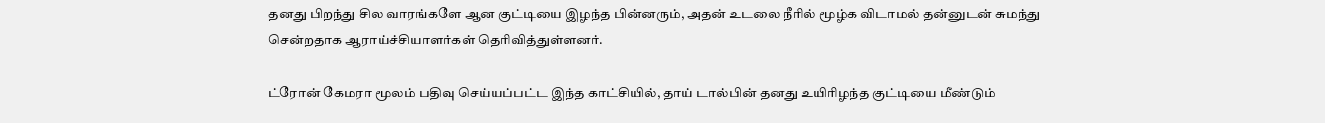தனது பிறந்து சில வாரங்களே ஆன குட்டியை இழந்த பின்னரும், அதன் உடலை நீரில் மூழ்க விடாமல் தன்னுடன் சுமந்து சென்றதாக ஆராய்ச்சியாளர்கள் தெரிவித்துள்ளனர்.

ட்ரோன் கேமரா மூலம் பதிவு செய்யப்பட்ட இந்த காட்சியில், தாய் டால்பின் தனது உயிரிழந்த குட்டியை மீண்டும்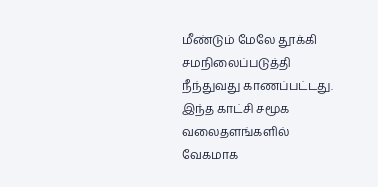மீண்டும் மேலே தூக்கி சமநிலைப்படுத்தி நீந்துவது காணப்பட்டது. இந்த காட்சி சமூக வலைதளங்களில் வேகமாக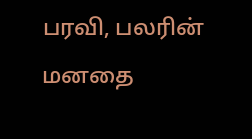பரவி, பலரின் மனதை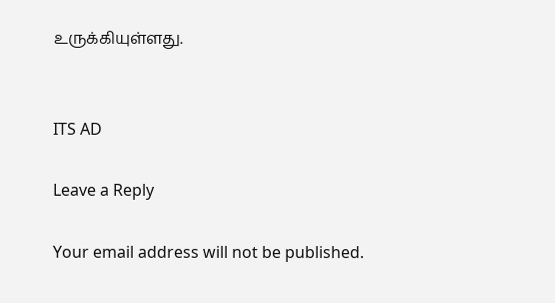உருக்கியுள்ளது.


ITS AD

Leave a Reply

Your email address will not be published.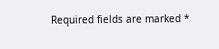Required fields are marked *